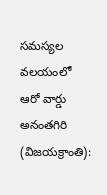సమస్యల వలయంలో ఆరో వార్డు
అనంతగిరి (విజయక్రాంతి):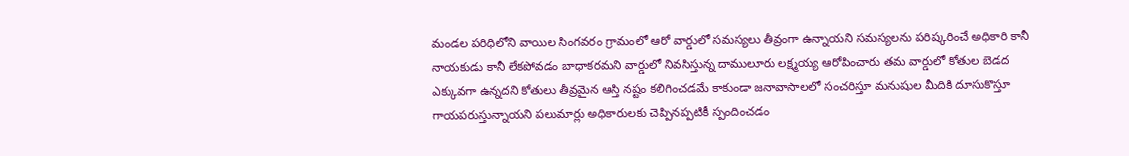మండల పరిధిలోని వాయిల సింగవరం గ్రామంలో ఆరో వార్డులో సమస్యలు తీవ్రంగా ఉన్నాయని సమస్యలను పరిష్కరించే అధికారి కానీ నాయకుడు కానీ లేకపోవడం బాధాకరమని వార్డులో నివసిస్తున్న దాములూరు లక్ష్మయ్య ఆరోపించారు తమ వార్డులో కోతుల బెడద ఎక్కువగా ఉన్నదని కోతులు తీవ్రమైన ఆస్తి నష్టం కలిగించడమే కాకుండా జనావాసాలలో సంచరిస్తూ మనుషుల మీదికి దూసుకొస్తూ గాయపరుస్తున్నాయని పలుమార్లు అధికారులకు చెప్పినప్పటికీ స్పందించడం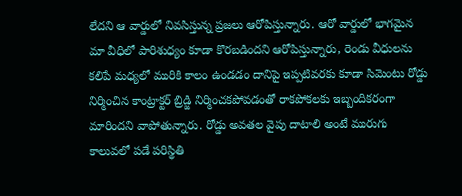లేదని ఆ వార్డులో నివసిస్తున్న ప్రజలు ఆరోపిస్తున్నారు. ఆరో వార్డులో భాగమైన మా వీధిలో పారిశుధ్యం కూడా కొరబడిందని ఆరోపిస్తున్నారు, రెండు వీధులను కలిపే మధ్యలో మురికి కాలం ఉండడం దానిపై ఇప్పటివరకు కూడా సిమెంటు రోడ్డు నిర్మించిన కాంట్రాక్టర్ బ్రిడ్జి నిర్మించకపోవడంతో రాకపోకలకు ఇబ్బందికరంగా మారిందని వాపోతున్నారు. రోడ్డు అవతల వైపు దాటాలి అంటే మురుగు కాలువలో పడే పరిస్థితి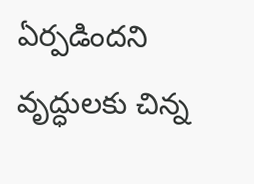ఏర్పడిందని వృద్ధులకు చిన్న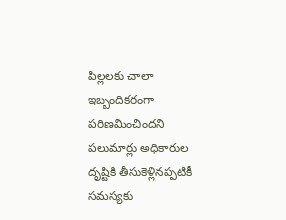పిల్లలకు చాలా ఇబ్బందికరంగా పరిణమించిందని పలుమార్లు అధికారుల దృష్టికి తీసుకెళ్లినప్పటికీ సమస్యకు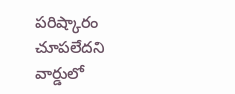పరిష్కారం చూపలేదని వార్డులో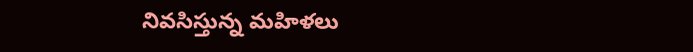నివసిస్తున్న మహిళలు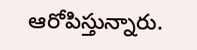ఆరోపిస్తున్నారు.